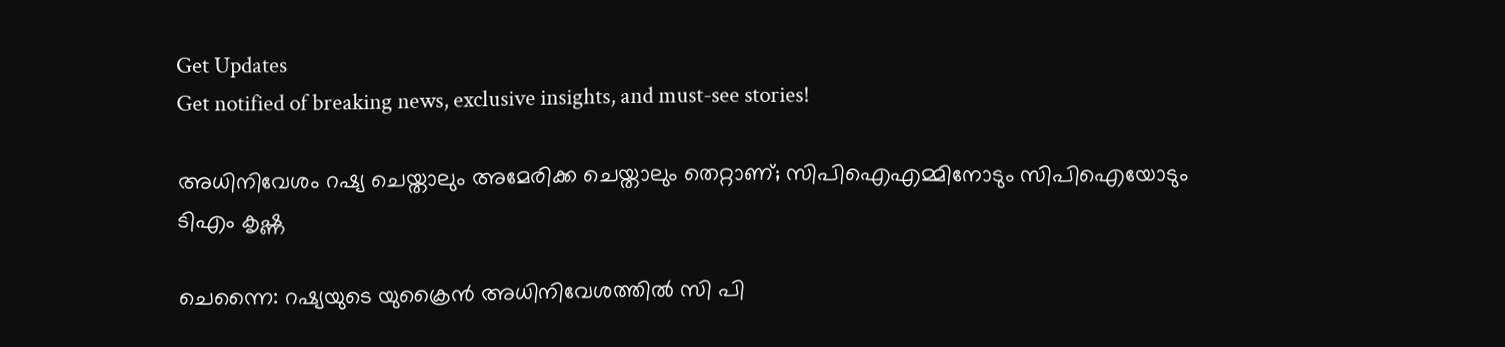Get Updates
Get notified of breaking news, exclusive insights, and must-see stories!

അധിനിവേശം റഷ്യ ചെയ്താലും അമേരിക്ക ചെയ്താലും തെറ്റാണ്; സിപിഐഎമ്മിനോടും സിപിഐയോടും ടിഎം കൃഷ്ണ

ചെന്നൈ: റഷ്യയുടെ യുക്രൈന്‍ അധിനിവേശത്തില്‍ സി പി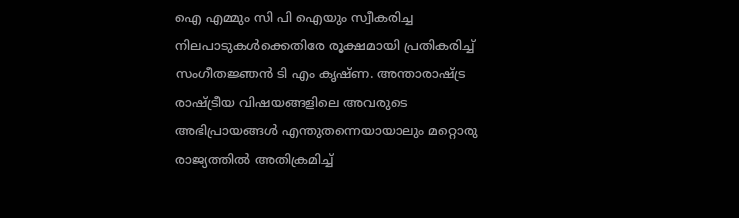ഐ എമ്മും സി പി ഐയും സ്വീകരിച്ച നിലപാടുകള്‍ക്കെതിരേ രൂക്ഷമായി പ്രതികരിച്ച് സംഗീതജ്ഞന്‍ ടി എം കൃഷ്ണ. അന്താരാഷ്ട്ര രാഷ്ട്രീയ വിഷയങ്ങളിലെ അവരുടെ അഭിപ്രായങ്ങള്‍ എന്തുതന്നെയായാലും മറ്റൊരു രാജ്യത്തില്‍ അതിക്രമിച്ച്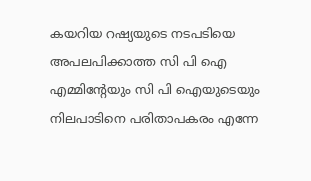കയറിയ റഷ്യയുടെ നടപടിയെ അപലപിക്കാത്ത സി പി ഐ എമ്മിന്റേയും സി പി ഐയുടെയും നിലപാടിനെ പരിതാപകരം എന്നേ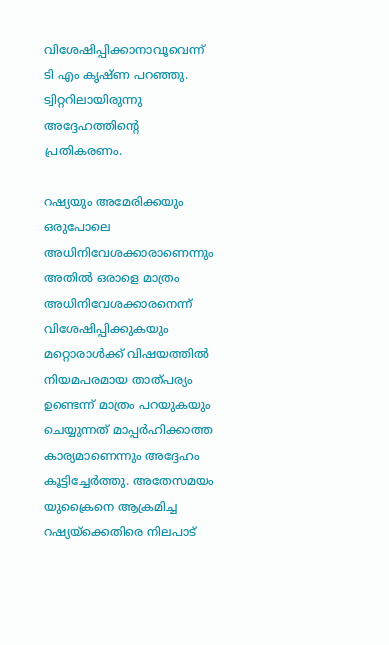വിശേഷിപ്പിക്കാനാവൂവെന്ന് ടി എം കൃഷ്ണ പറഞ്ഞു. ട്വിറ്ററിലായിരുന്നു അദ്ദേഹത്തിന്റെ പ്രതികരണം.

റഷ്യയും അമേരിക്കയും ഒരുപോലെ അധിനിവേശക്കാരാണെന്നും അതില്‍ ഒരാളെ മാത്രം അധിനിവേശക്കാരനെന്ന് വിശേഷിപ്പിക്കുകയും മറ്റൊരാള്‍ക്ക് വിഷയത്തില്‍ നിയമപരമായ താത്പര്യം ഉണ്ടെന്ന് മാത്രം പറയുകയും ചെയ്യുന്നത് മാപ്പര്‍ഹിക്കാത്ത കാര്യമാണെന്നും അദ്ദേഹം കൂട്ടിച്ചേര്‍ത്തു. അതേസമയം യുക്രൈനെ ആക്രമിച്ച റഷ്യയ്‌ക്കെതിരെ നിലപാട്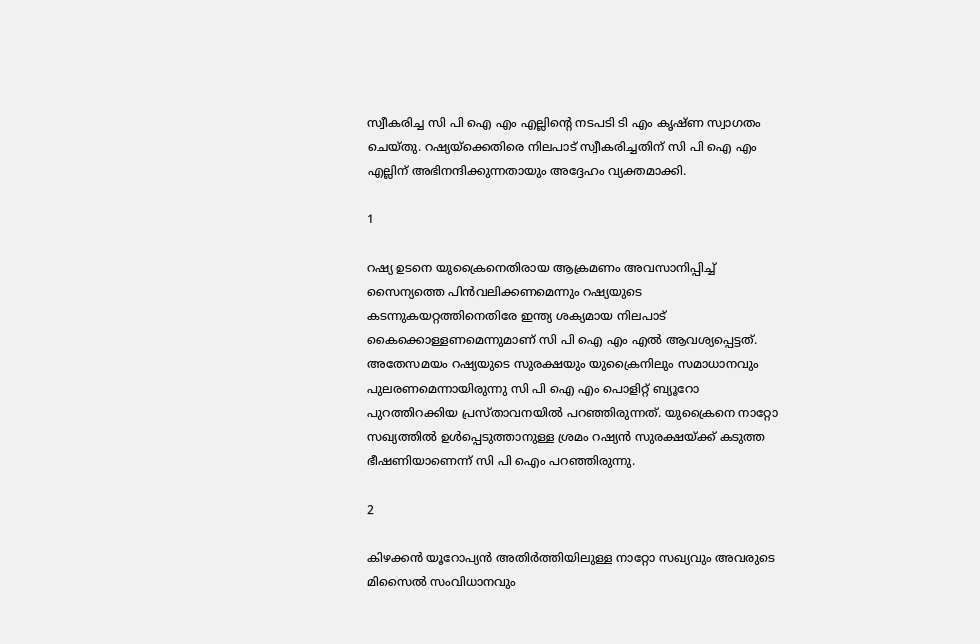സ്വീകരിച്ച സി പി ഐ എം എല്ലിന്റെ നടപടി ടി എം കൃഷ്ണ സ്വാഗതം ചെയ്തു. റഷ്യയ്‌ക്കെതിരെ നിലപാട് സ്വീകരിച്ചതിന് സി പി ഐ എം എല്ലിന് അഭിനന്ദിക്കുന്നതായും അദ്ദേഹം വ്യക്തമാക്കി.

1

റഷ്യ ഉടനെ യുക്രൈനെതിരായ ആക്രമണം അവസാനിപ്പിച്ച് സൈന്യത്തെ പിന്‍വലിക്കണമെന്നും റഷ്യയുടെ കടന്നുകയറ്റത്തിനെതിരേ ഇന്ത്യ ശക്യമായ നിലപാട് കൈക്കൊള്ളണമെന്നുമാണ് സി പി ഐ എം എല്‍ ആവശ്യപ്പെട്ടത്. അതേസമയം റഷ്യയുടെ സുരക്ഷയും യുക്രൈനിലും സമാധാനവും പുലരണമെന്നായിരുന്നു സി പി ഐ എം പൊളിറ്റ് ബ്യൂറോ പുറത്തിറക്കിയ പ്രസ്താവനയില്‍ പറഞ്ഞിരുന്നത്. യുക്രൈനെ നാറ്റോ സഖ്യത്തില്‍ ഉള്‍പ്പെടുത്താനുള്ള ശ്രമം റഷ്യന്‍ സുരക്ഷയ്ക്ക് കടുത്ത ഭീഷണിയാണെന്ന് സി പി ഐം പറഞ്ഞിരുന്നു.

2

കിഴക്കന്‍ യൂറോപ്യന്‍ അതിര്‍ത്തിയിലുള്ള നാറ്റോ സഖ്യവും അവരുടെ മിസൈല്‍ സംവിധാനവും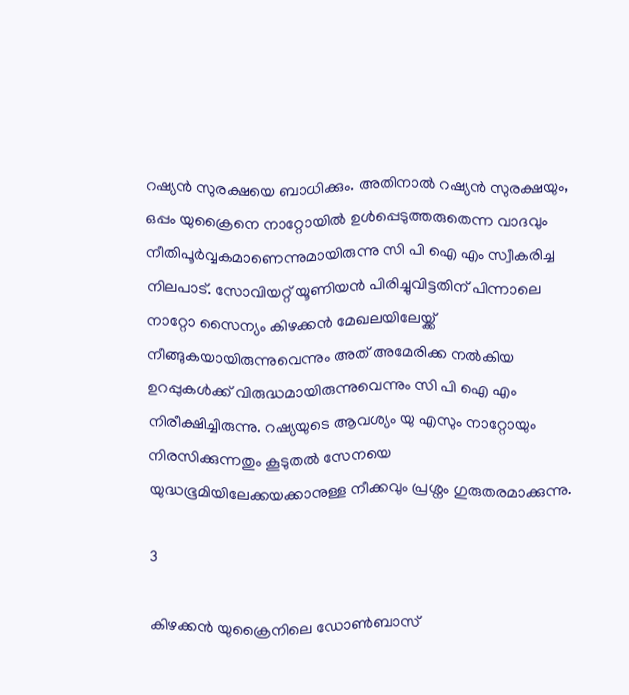റഷ്യന്‍ സുരക്ഷയെ ബാധിക്കും. അതിനാല്‍ റഷ്യന്‍ സുരക്ഷയും, ഒപ്പം യുക്രൈനെ നാറ്റോയില്‍ ഉള്‍പ്പെടുത്തരുതെന്ന വാദവും നീതിപൂര്‍വ്വകമാണെന്നുമായിരുന്നു സി പി ഐ എം സ്വീകരിച്ച നിലപാട്. സോവിയറ്റ് യൂണിയന്‍ പിരിച്ചുവിട്ടതിന് പിന്നാലെ നാറ്റോ സൈന്യം കിഴക്കന്‍ മേഖലയിലേയ്ക്ക് നീങ്ങുകയായിരുന്നുവെന്നും അത് അമേരിക്ക നല്‍കിയ ഉറപ്പുകള്‍ക്ക് വിരുദ്ധമായിരുന്നുവെന്നും സി പി ഐ എം നിരീക്ഷിച്ചിരുന്നു. റഷ്യയുടെ ആവശ്യം യു എസും നാറ്റോയും നിരസിക്കുന്നതും കൂടുതല്‍ സേനയെ യുദ്ധഭൂമിയിലേക്കയക്കാനുള്ള നീക്കവും പ്രശ്നം ഗുരുതരമാക്കുന്നു.

3

കിഴക്കന്‍ യുക്രൈനിലെ ഡോണ്‍ബാസ്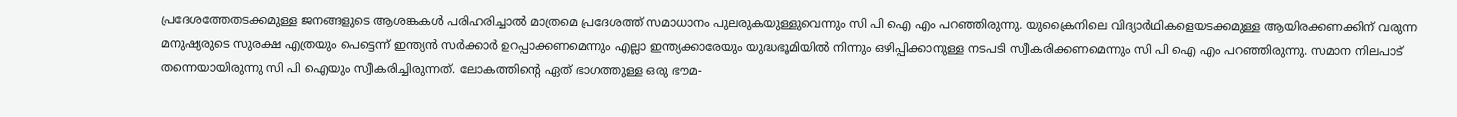പ്രദേശത്തേതടക്കമുള്ള ജനങ്ങളുടെ ആശങ്കകള്‍ പരിഹരിച്ചാല്‍ മാത്രമെ പ്രദേശത്ത് സമാധാനം പുലരുകയുള്ളുവെന്നും സി പി ഐ എം പറഞ്ഞിരുന്നു. യുക്രൈനിലെ വിദ്യാര്‍ഥികളെയടക്കമുള്ള ആയിരക്കണക്കിന് വരുന്ന മനുഷ്യരുടെ സുരക്ഷ എത്രയും പെട്ടെന്ന് ഇന്ത്യന്‍ സര്‍ക്കാര്‍ ഉറപ്പാക്കണമെന്നും എല്ലാ ഇന്ത്യക്കാരേയും യുദ്ധഭൂമിയില്‍ നിന്നും ഒഴിപ്പിക്കാനുള്ള നടപടി സ്വീകരിക്കണമെന്നും സി പി ഐ എം പറഞ്ഞിരുന്നു. സമാന നിലപാട് തന്നെയായിരുന്നു സി പി ഐയും സ്വീകരിച്ചിരുന്നത്. ലോകത്തിന്റെ ഏത് ഭാഗത്തുള്ള ഒരു ഭൗമ-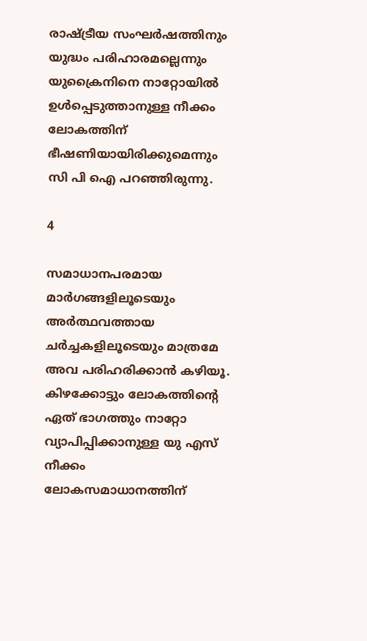രാഷ്ട്രീയ സംഘര്‍ഷത്തിനും യുദ്ധം പരിഹാരമല്ലെന്നും യുക്രൈനിനെ നാറ്റോയില്‍ ഉള്‍പ്പെടുത്താനുള്ള നീക്കം ലോകത്തിന് ഭീഷണിയായിരിക്കുമെന്നും സി പി ഐ പറഞ്ഞിരുന്നു.

4

സമാധാനപരമായ മാര്‍ഗങ്ങളിലൂടെയും അര്‍ത്ഥവത്തായ ചര്‍ച്ചകളിലൂടെയും മാത്രമേ അവ പരിഹരിക്കാന്‍ കഴിയൂ. കിഴക്കോട്ടും ലോകത്തിന്റെ ഏത് ഭാഗത്തും നാറ്റോ വ്യാപിപ്പിക്കാനുള്ള യു എസ് നീക്കം ലോകസമാധാനത്തിന്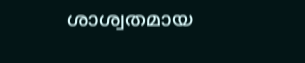ശാശ്വതമായ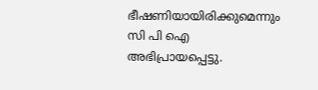ഭീഷണിയായിരിക്കുമെന്നും സി പി ഐ അഭിപ്രായപ്പെട്ടു.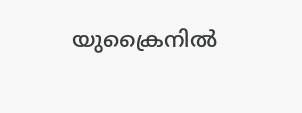യുക്രൈനില്‍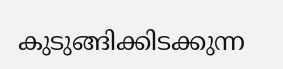കുടുങ്ങിക്കിടക്കുന്ന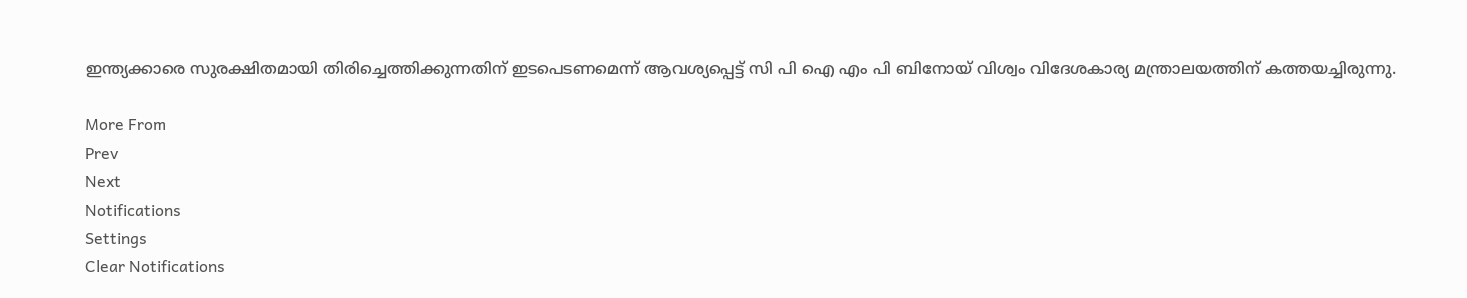ഇന്ത്യക്കാരെ സുരക്ഷിതമായി തിരിച്ചെത്തിക്കുന്നതിന് ഇടപെടണമെന്ന് ആവശ്യപ്പെട്ട് സി പി ഐ എം പി ബിനോയ് വിശ്വം വിദേശകാര്യ മന്ത്രാലയത്തിന് കത്തയച്ചിരുന്നു.

More From
Prev
Next
Notifications
Settings
Clear Notifications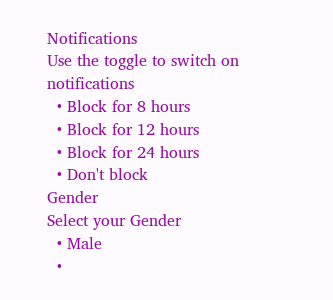Notifications
Use the toggle to switch on notifications
  • Block for 8 hours
  • Block for 12 hours
  • Block for 24 hours
  • Don't block
Gender
Select your Gender
  • Male
  •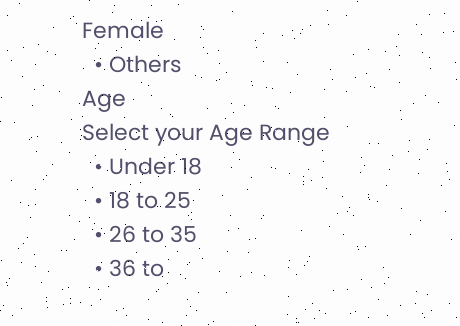Female
  • Others
Age
Select your Age Range
  • Under 18
  • 18 to 25
  • 26 to 35
  • 36 to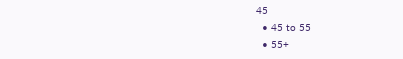45
  • 45 to 55
  • 55+